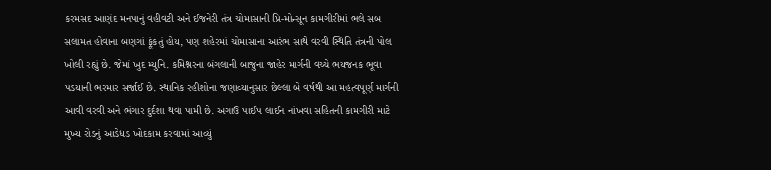કરમસદ આણંદ મનપાનું વહીવટી અને ઈજનેરી તંત્ર ચોમાસાની પ્રિ-મોન્સૂન કામગીરીમાં ભલે સબ સલામત હોવાના બણગાં ફૂંકતું હોય, પણ શહેરમાં ચોમાસાના આરંભ સાથે વરવી સ્થિતિ તંત્રની પોલ ખોલી રહ્યું છે. જેમાં ખુદ મ્યુનિ. કમિશ્નરના બંગલાની બાજુના જાહેર માર્ગની વચ્ચે ભયજનક ભૂવા પડયાની ભરમાર સર્જાઈ છે. સ્થાનિક રહીશોના જણાવ્યાનુસાર છેલ્લા બે વર્ષથી આ મહત્વપૂર્ણ માર્ગની આવી વરવી અને ભંગાર દુર્દશા થવા પામી છે. અગાઉ પાઈપ લાઈન નાંખવા સહિતની કામગીરી માટે મુખ્ય રોડનું આડેધડ ખોદકામ કરવામાં આવ્યું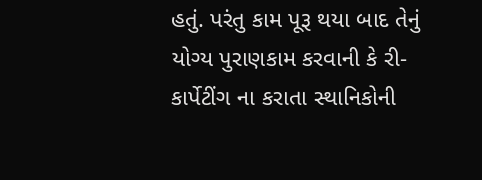હતું. પરંતુ કામ પૂરૂ થયા બાદ તેનું યોગ્ય પુરાણકામ કરવાની કે રી-કાર્પેટીંગ ના કરાતા સ્થાનિકોની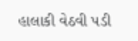હાલાકી વેઠવી પડી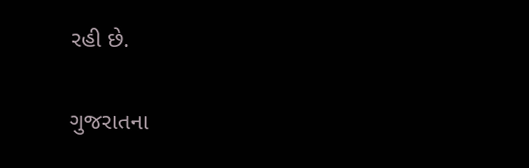રહી છે.

ગુજરાતના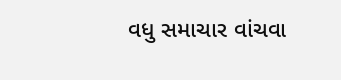વધુ સમાચાર વાંચવા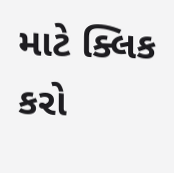માટે ક્લિક કરો